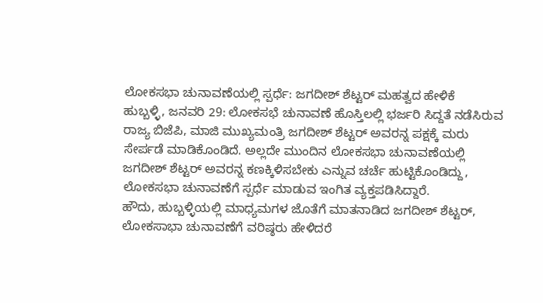ಲೋಕಸಭಾ ಚುನಾವಣೆಯಲ್ಲಿ ಸ್ಪರ್ಧೆ: ಜಗದೀಶ್ ಶೆಟ್ಟರ್ ಮಹತ್ವದ ಹೇಳಿಕೆ
ಹುಬ್ಬಳ್ಳಿ, ಜನವರಿ 29: ಲೋಕಸಭೆ ಚುನಾವಣೆ ಹೊಸ್ತಿಲಲ್ಲಿ ಭರ್ಜರಿ ಸಿದ್ದತೆ ನಡೆಸಿರುವ ರಾಜ್ಯ ಬಿಜೆಪಿ, ಮಾಜಿ ಮುಖ್ಯಮಂತ್ರಿ ಜಗದೀಶ್ ಶೆಟ್ಟರ್ ಅವರನ್ನ ಪಕ್ಷಕ್ಕೆ ಮರು ಸೇರ್ಪಡೆ ಮಾಡಿಕೊಂಡಿದೆ. ಅಲ್ಲದೇ ಮುಂದಿನ ಲೋಕಸಭಾ ಚುನಾವಣೆಯಲ್ಲಿ ಜಗದೀಶ್ ಶೆಟ್ಟರ್ ಅವರನ್ನ ಕಣಕ್ಕಿಳಿಸಬೇಕು ಎನ್ನುವ ಚರ್ಚೆ ಹುಟ್ಟಿಕೊಂಡಿದ್ದು, ಲೋಕಸಭಾ ಚುನಾವಣೆಗೆ ಸ್ಪರ್ಧೆ ಮಾಡುವ ಇಂಗಿತ ವ್ಯಕ್ತಪಡಿಸಿದ್ದಾರೆ.
ಹೌದು, ಹುಬ್ಬಳ್ಳಿಯಲ್ಲಿ ಮಾಧ್ಯಮಗಳ ಜೊತೆಗೆ ಮಾತನಾಡಿದ ಜಗದೀಶ್ ಶೆಟ್ಟರ್, ಲೋಕಸಾಭಾ ಚುನಾವಣೆಗೆ ವರಿಷ್ಠರು ಹೇಳಿದರೆ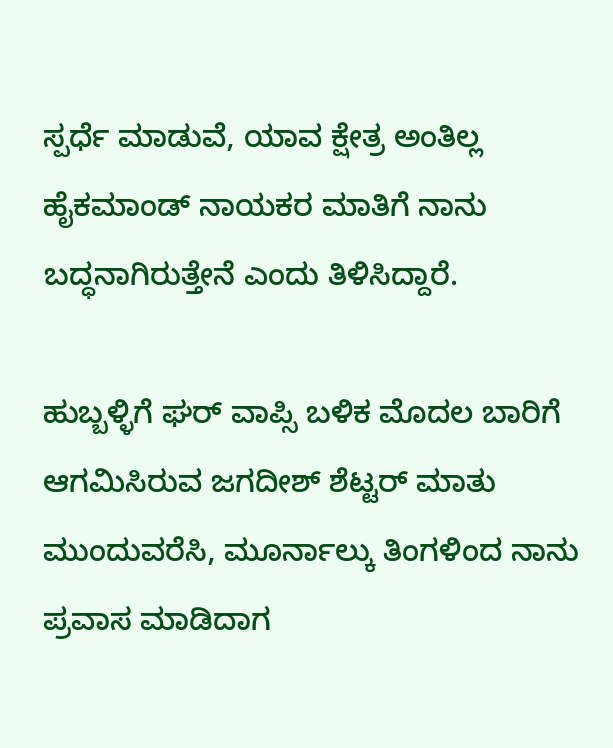ಸ್ಪರ್ಧೆ ಮಾಡುವೆ, ಯಾವ ಕ್ಷೇತ್ರ ಅಂತಿಲ್ಲ ಹೈಕಮಾಂಡ್ ನಾಯಕರ ಮಾತಿಗೆ ನಾನು ಬದ್ಧನಾಗಿರುತ್ತೇನೆ ಎಂದು ತಿಳಿಸಿದ್ದಾರೆ.

ಹುಬ್ಬಳ್ಳಿಗೆ ಘರ್ ವಾಪ್ಸಿ ಬಳಿಕ ಮೊದಲ ಬಾರಿಗೆ ಆಗಮಿಸಿರುವ ಜಗದೀಶ್ ಶೆಟ್ಟರ್ ಮಾತು ಮುಂದುವರೆಸಿ, ಮೂರ್ನಾಲ್ಕು ತಿಂಗಳಿಂದ ನಾನು ಪ್ರವಾಸ ಮಾಡಿದಾಗ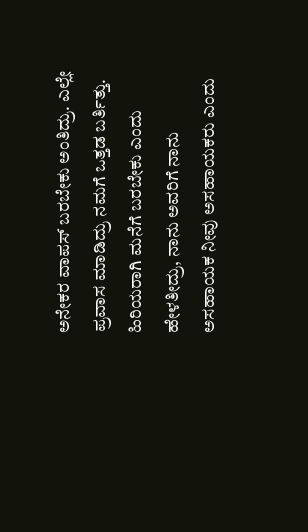ಅನೇಕರ ವಾಪಸ್ ಬರಬೇಕು ಅಂತಿದ್ರು. ಎಲ್ಲೇ ಪ್ರವಾಸ ಮಾಡಿದ್ರು ನಮಗೆ ಒತ್ತಡ ಬರ್ತಿತ್ತು. ಹಿರಿಯರಾಗಿ ಮನೆಗೆ ಬರಬೇಕು ಎಂದು ಹೇಳತೀದ್ರು, ನಾನು ಅವರಿಗೆ ನಾನು ಅಸಹಾಯಕ ನೀವು ಅಸಹಾಯಕರು ಎಂದು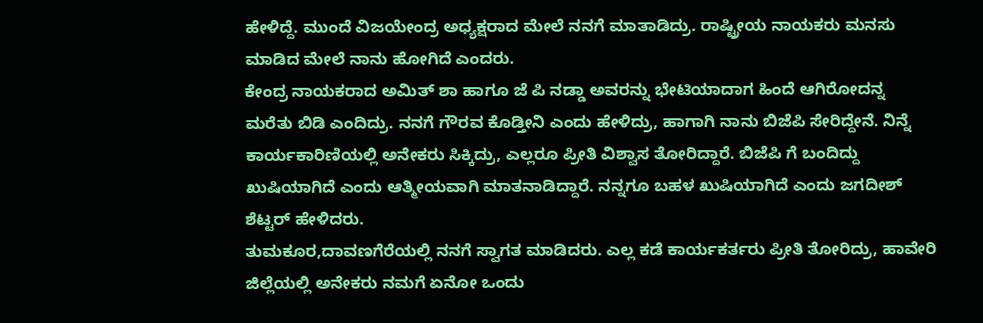ಹೇಳಿದ್ದೆ. ಮುಂದೆ ವಿಜಯೇಂದ್ರ ಅಧ್ಯಕ್ಷರಾದ ಮೇಲೆ ನನಗೆ ಮಾತಾಡಿದ್ರು. ರಾಷ್ಟ್ರೀಯ ನಾಯಕರು ಮನಸು ಮಾಡಿದ ಮೇಲೆ ನಾನು ಹೋಗಿದೆ ಎಂದರು.
ಕೇಂದ್ರ ನಾಯಕರಾದ ಅಮಿತ್ ಶಾ ಹಾಗೂ ಜೆ ಪಿ ನಡ್ಡಾ ಅವರನ್ನು ಭೇಟಿಯಾದಾಗ ಹಿಂದೆ ಆಗಿರೋದನ್ನ ಮರೆತು ಬಿಡಿ ಎಂದಿದ್ರು. ನನಗೆ ಗೌರವ ಕೊಡ್ತೀನಿ ಎಂದು ಹೇಳಿದ್ರು, ಹಾಗಾಗಿ ನಾನು ಬಿಜೆಪಿ ಸೇರಿದ್ದೇನೆ. ನಿನ್ನೆ ಕಾರ್ಯಕಾರಿಣಿಯಲ್ಲಿ ಅನೇಕರು ಸಿಕ್ಕಿದ್ರು, ಎಲ್ಲರೂ ಪ್ರೀತಿ ವಿಶ್ವಾಸ ತೋರಿದ್ದಾರೆ. ಬಿಜೆಪಿ ಗೆ ಬಂದಿದ್ದು ಖುಷಿಯಾಗಿದೆ ಎಂದು ಆತ್ಮೀಯವಾಗಿ ಮಾತನಾಡಿದ್ದಾರೆ. ನನ್ನಗೂ ಬಹಳ ಖುಷಿಯಾಗಿದೆ ಎಂದು ಜಗದೀಶ್ ಶೆಟ್ಟರ್ ಹೇಳಿದರು.
ತುಮಕೂರ,ದಾವಣಗೆರೆಯಲ್ಲಿ ನನಗೆ ಸ್ವಾಗತ ಮಾಡಿದರು. ಎಲ್ಲ ಕಡೆ ಕಾರ್ಯಕರ್ತರು ಪ್ರೀತಿ ತೋರಿದ್ರು, ಹಾವೇರಿ ಜಿಲ್ಲೆಯಲ್ಲಿ ಅನೇಕರು ನಮಗೆ ಏನೋ ಒಂದು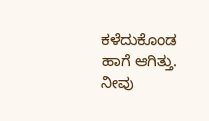ಕಳೆದುಕೊಂಡ ಹಾಗೆ ಆಗಿತ್ತು. ನೀವು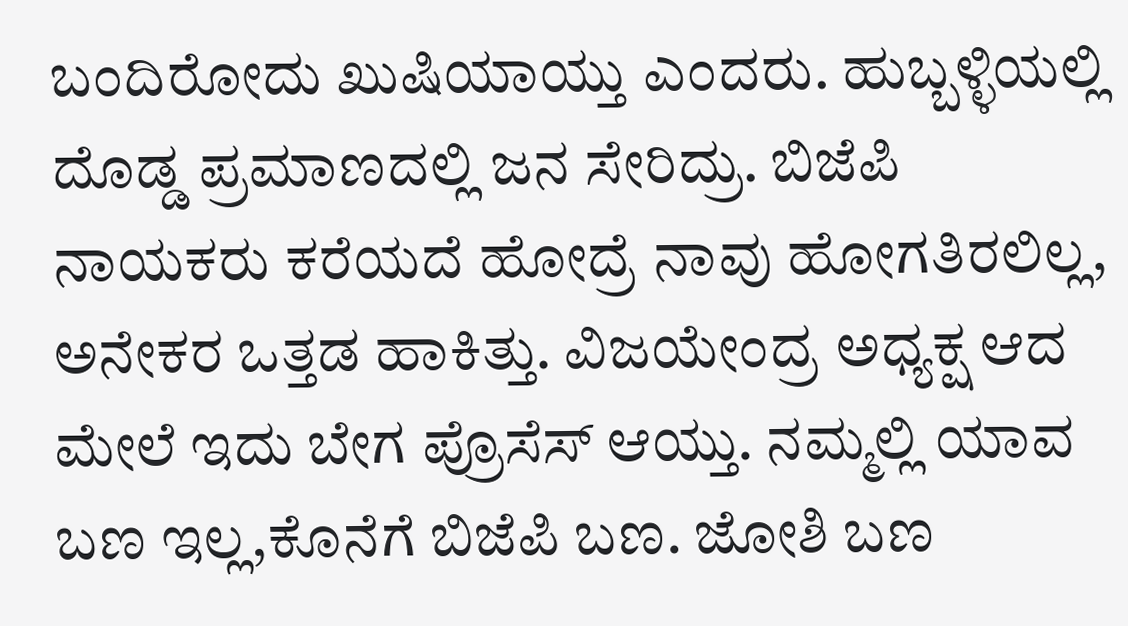ಬಂದಿರೋದು ಖುಷಿಯಾಯ್ತು ಎಂದರು. ಹುಬ್ಬಳ್ಳಿಯಲ್ಲಿ ದೊಡ್ಡ ಪ್ರಮಾಣದಲ್ಲಿ ಜನ ಸೇರಿದ್ರು. ಬಿಜೆಪಿ ನಾಯಕರು ಕರೆಯದೆ ಹೋದ್ರೆ ನಾವು ಹೋಗತಿರಲಿಲ್ಲ, ಅನೇಕರ ಒತ್ತಡ ಹಾಕಿತ್ತು. ವಿಜಯೇಂದ್ರ ಅಧ್ಯಕ್ಷ ಆದ ಮೇಲೆ ಇದು ಬೇಗ ಪ್ರೊಸೆಸ್ ಆಯ್ತು. ನಮ್ಮಲ್ಲಿ ಯಾವ ಬಣ ಇಲ್ಲ,ಕೊನೆಗೆ ಬಿಜೆಪಿ ಬಣ. ಜೋಶಿ ಬಣ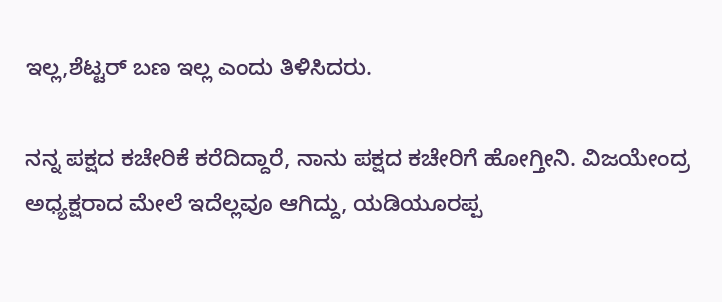ಇಲ್ಲ,ಶೆಟ್ಟರ್ ಬಣ ಇಲ್ಲ ಎಂದು ತಿಳಿಸಿದರು.

ನನ್ನ ಪಕ್ಷದ ಕಚೇರಿಕೆ ಕರೆದಿದ್ದಾರೆ, ನಾನು ಪಕ್ಷದ ಕಚೇರಿಗೆ ಹೋಗ್ತೀನಿ. ವಿಜಯೇಂದ್ರ ಅಧ್ಯಕ್ಷರಾದ ಮೇಲೆ ಇದೆಲ್ಲವೂ ಆಗಿದ್ದು, ಯಡಿಯೂರಪ್ಪ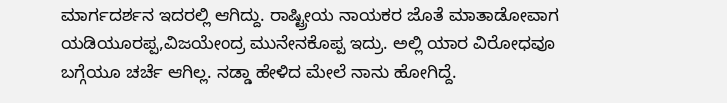ಮಾರ್ಗದರ್ಶನ ಇದರಲ್ಲಿ ಆಗಿದ್ದು. ರಾಷ್ಟ್ರೀಯ ನಾಯಕರ ಜೊತೆ ಮಾತಾಡೋವಾಗ ಯಡಿಯೂರಪ್ಪ,ವಿಜಯೇಂದ್ರ ಮುನೇನಕೊಪ್ಪ ಇದ್ರು. ಅಲ್ಲಿ ಯಾರ ವಿರೋಧವೂ ಬಗ್ಗೆಯೂ ಚರ್ಚೆ ಆಗಿಲ್ಲ. ನಡ್ಡಾ ಹೇಳಿದ ಮೇಲೆ ನಾನು ಹೋಗಿದ್ದೆ.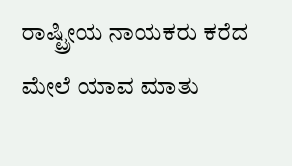ರಾಷ್ಟ್ರೀಯ ನಾಯಕರು ಕರೆದ ಮೇಲೆ ಯಾವ ಮಾತು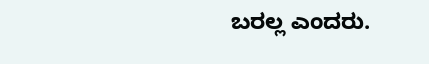ಬರಲ್ಲ ಎಂದರು.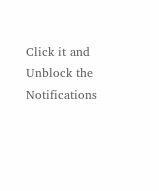Click it and Unblock the Notifications